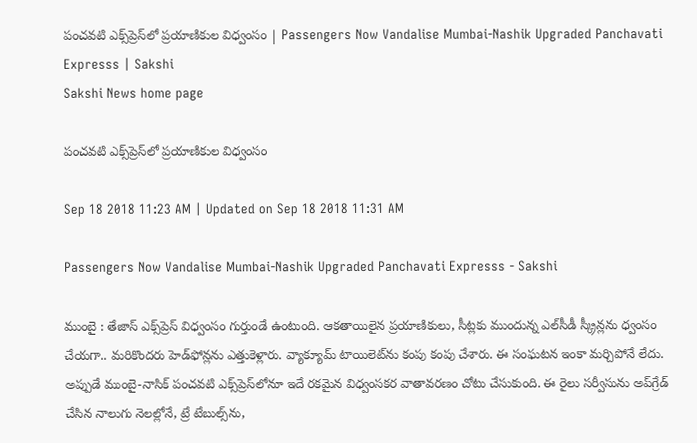పంచవటి ఎక్స్‌ప్రెస్‌లో ప్రయాణికుల విధ్వంసం | Passengers Now Vandalise Mumbai-Nashik Upgraded Panchavati Expresss | Sakshi
Sakshi News home page

పంచవటి ఎక్స్‌ప్రెస్‌లో ప్రయాణికుల విధ్వంసం

Sep 18 2018 11:23 AM | Updated on Sep 18 2018 11:31 AM

Passengers Now Vandalise Mumbai-Nashik Upgraded Panchavati Expresss - Sakshi

ముంబై : తేజాస్‌ ఎక్స్‌ప్రెస్‌ విధ్వంసం గుర్తుండే ఉంటుంది. ఆకతాయిలైన ప్రయాణికులు, సీట్లకు ముందున్న ఎల్‌సీడీ స్క్రీన్లను ధ్వంసం చేయగా.. మరికొందరు హెడ్‌ఫోన్లను ఎత్తుకెళ్లారు. వ్యాక్యూమ్‌ టాయిలెట్‌ను కంపు కంపు చేశారు. ఈ సంఘటన ఇంకా మర్చిపోనే లేదు. అప్పుడే ముంబై-నాసిక్‌ పంచవటి ఎక్స్‌ప్రెస్‌లోనూ ఇదే రకమైన విధ్వంసకర వాతావరణం చోటు చేసుకుంది. ఈ రైలు సర్వీసును అప్‌గ్రేడ్‌ చేసిన నాలుగు నెలల్లోనే, ట్రే టేబుల్స్‌ను,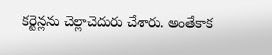కర్టెన్లను చెల్లాచెదురు చేశారు. అంతేకాక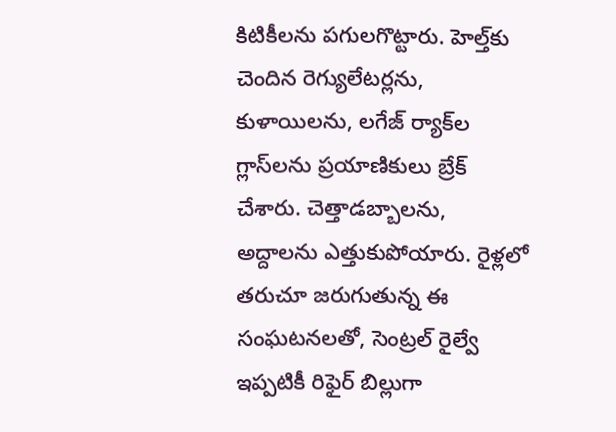కిటికీలను పగులగొట్టారు. హెల్త్‌కు చెందిన రెగ్యులేటర్లను, కుళాయిలను, లగేజ్‌ ర్యాక్‌ల గ్లాస్‌లను ప్రయాణికులు బ్రేక్‌ చేశారు. చెత్తాడబ్బాలను, అద్దాలను ఎత్తుకుపోయారు. రైళ్లలో తరుచూ జరుగుతున్న ఈ సంఘటనలతో, సెంట్రల్‌ రైల్వే ఇప్పటికీ రిఫైర్‌ బిల్లుగా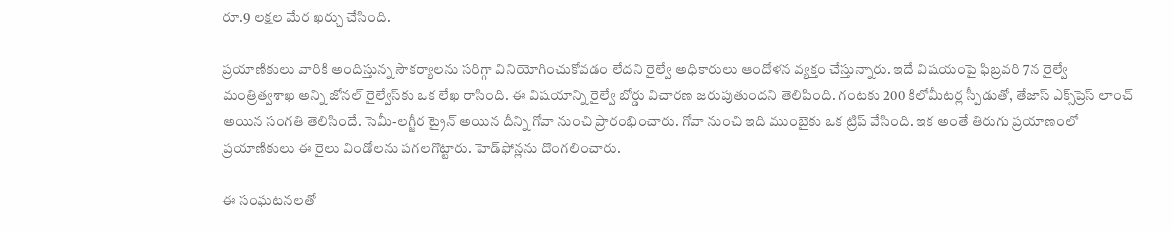రూ.9 లక్షల మేర ఖర్చు చేసింది.

ప్రయాణికులు వారికి అందిస్తున్న సౌకర్యాలను సరిగ్గా వినియోగించుకోవడం లేదని రైల్వే అధికారులు ఆందోళన వ్యక్తం చేస్తున్నారు. ఇదే విషయంపై ఫిబ్రవరి 7న రైల్వే మంత్రిత్వశాఖ అన్ని జోనల్‌ రైల్వేస్‌కు ఒక లేఖ రాసింది. ఈ విషయాన్ని రైల్వే బోర్డు విచారణ జరుపుతుందని తెలిపింది. గంటకు 200 కిలోమీటర్ల స్పీడుతో, తేజాస్‌ ఎక్స్‌ప్రెస్‌ లాంచ్‌ అయిన సంగతి తెలిసిందే. సెమీ-లగ్జీర ట్రైన్‌ అయిన దీన్ని గోవా నుంచి ప్రారంభించారు. గోవా నుంచి ఇది ముంబైకు ఒక ట్రిప్‌ వేసింది. ఇక అంతే తిరుగు ప్రయాణంలో ప్రయాణికులు ఈ రైలు విండోలను పగలగొట్టారు. హెడ్‌ఫోన్లను దొంగలించారు.

ఈ సంఘటనలతో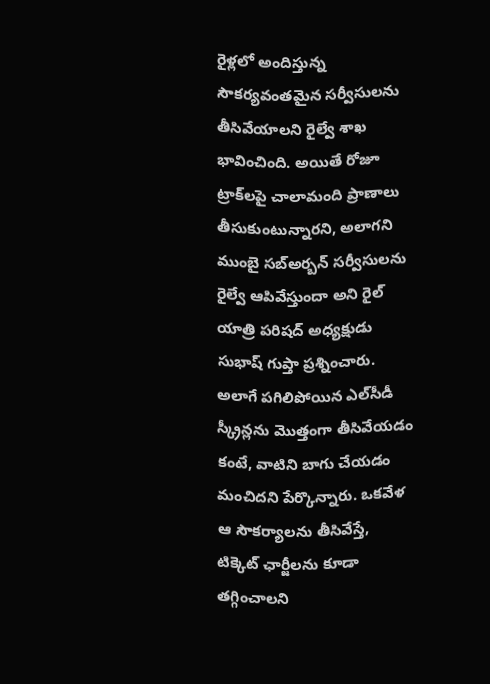రైళ్లలో అందిస్తున్న సౌకర్యవంతమైన సర్వీసులను తీసివేయాలని రైల్వే శాఖ భావించింది. అయితే రోజూ ట్రాక్‌లపై చాలామంది ప్రాణాలు తీసుకుంటున్నారని, అలాగని ముంబై సబ్‌అర్బన్‌ సర్వీసులను రైల్వే ఆపివేస్తుందా అని రైల్‌ యాత్రి పరిషద్‌ అధ్యక్షుడు సుభాష్‌ గుప్తా ప్రశ్నించారు. అలాగే పగిలిపోయిన ఎల్‌సీడీ స్క్రీన్లను మొత్తంగా తీసివేయడం కంటే, వాటిని బాగు చేయడం మంచిదని పేర్కొన్నారు. ఒకవేళ ఆ సౌకర్యాలను తీసివేస్తే, టిక్కెట్‌ ఛార్జీలను కూడా తగ్గించాలని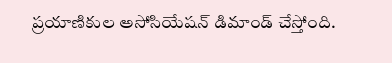ప్రయాణికుల అసోసియేషన్‌ డిమాండ్‌ చేస్తోంది.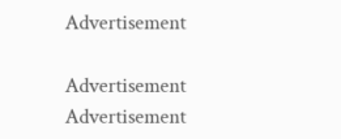Advertisement

Advertisement
Advertisement